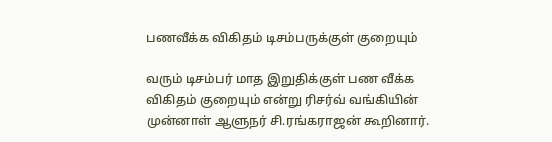பணவீக்க விகிதம் டிசம்பருக்குள் குறையும்

வரும் டிசம்பர் மாத இறுதிக்குள் பண வீக்க விகிதம் குறையும் என்று ரிசர்வ் வங்கியின் முன்னாள் ஆளுநர் சி.ரங்கராஜன் கூறினார்.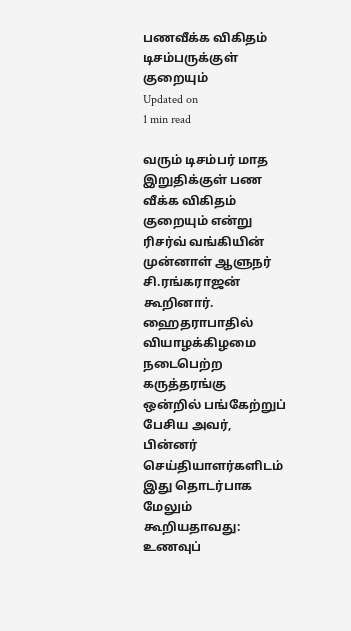பணவீக்க விகிதம் டிசம்பருக்குள் குறையும்
Updated on
1 min read

வரும் டிசம்பர் மாத இறுதிக்குள் பண வீக்க விகிதம் குறையும் என்று ரிசர்வ் வங்கியின் முன்னாள் ஆளுநர் சி.ரங்கராஜன் கூறினார்.
ஹைதராபாதில் வியாழக்கிழமை நடைபெற்ற கருத்தரங்கு ஒன்றில் பங்கேற்றுப் பேசிய அவர், பின்னர் செய்தியாளர்களிடம் இது தொடர்பாக மேலும் கூறியதாவது:
உணவுப்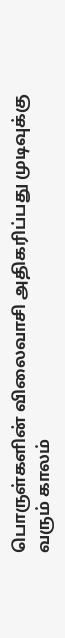பொருள்களின் விலைவாசி அதிகரிப்பது முடிவுக்கு வரும் காலம்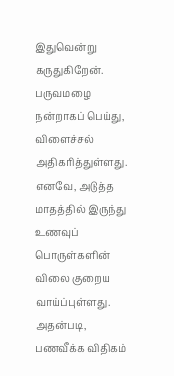இதுவென்று கருதுகிறேன். பருவமழை நன்றாகப் பெய்து, விளைச்சல் அதிகரித்துள்ளது. எனவே, அடுத்த மாதத்தில் இருந்து உணவுப் பொருள்களின் விலை குறைய வாய்ப்புள்ளது. அதன்படி, பணவீக்க விதிகம்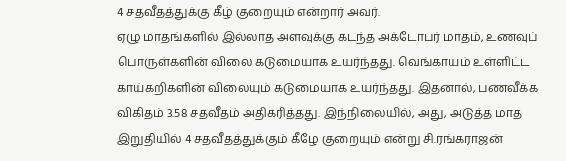4 சதவீதத்துக்கு கீழ் குறையும் என்றார் அவர்.
ஏழு மாதங்களில் இல்லாத அளவுக்கு கடந்த அக்டோபர் மாதம், உணவுப் பொருள்களின் விலை கடுமையாக உயர்ந்தது. வெங்காயம் உள்ளிட்ட காய்கறிகளின் விலையும் கடுமையாக உயர்ந்தது. இதனால், பணவீக்க விகிதம் 3.58 சதவீதம் அதிகரித்தது. இந்நிலையில், அது, அடுத்த மாத இறுதியில் 4 சதவீதத்துக்கும் கீழே குறையும் என்று சி.ரங்கராஜன்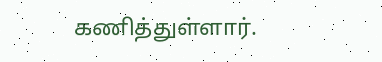கணித்துள்ளார்.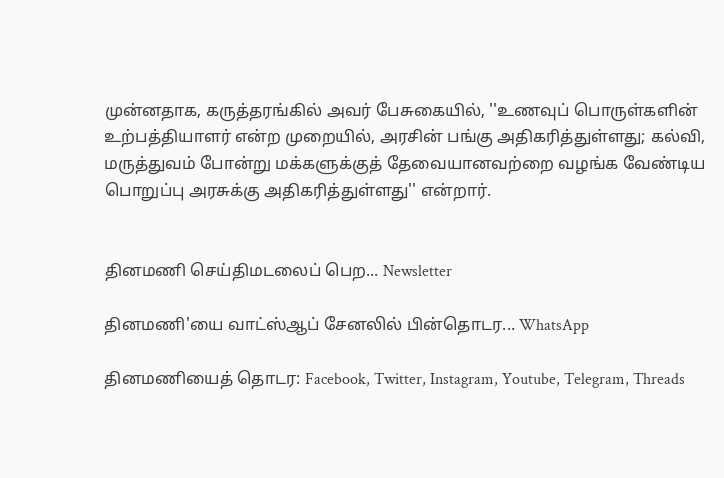முன்னதாக, கருத்தரங்கில் அவர் பேசுகையில், ''உணவுப் பொருள்களின் உற்பத்தியாளர் என்ற முறையில், அரசின் பங்கு அதிகரித்துள்ளது; கல்வி, மருத்துவம் போன்று மக்களுக்குத் தேவையானவற்றை வழங்க வேண்டிய பொறுப்பு அரசுக்கு அதிகரித்துள்ளது'' என்றார்.


தினமணி செய்திமடலைப் பெற... Newsletter

தினமணி'யை வாட்ஸ்ஆப் சேனலில் பின்தொடர... WhatsApp

தினமணியைத் தொடர: Facebook, Twitter, Instagram, Youtube, Telegram, Threads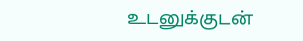உடனுக்குடன்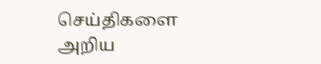செய்திகளை அறிய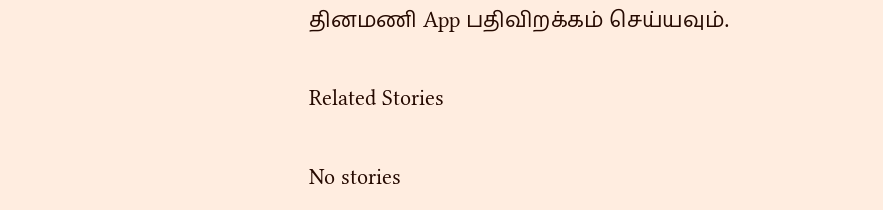தினமணி App பதிவிறக்கம் செய்யவும்.

Related Stories

No stories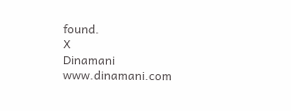found.
X
Dinamani
www.dinamani.com